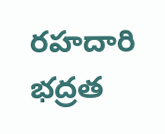రహదారి భద్రత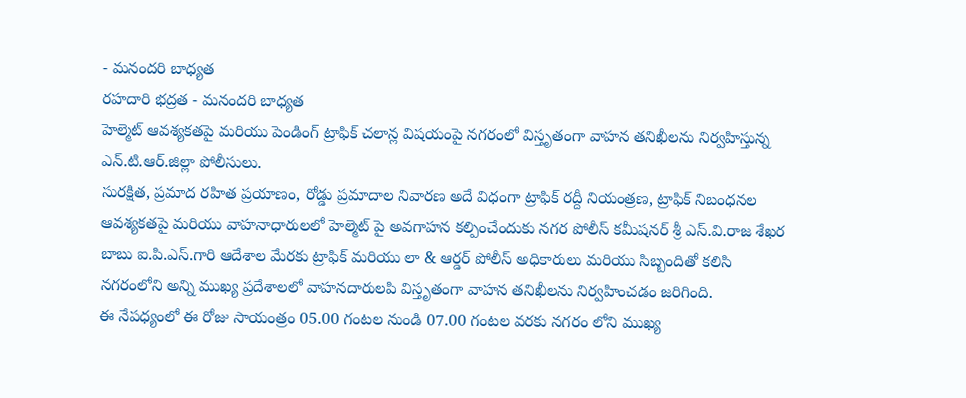- మనందరి బాధ్యత
రహదారి భద్రత - మనందరి బాధ్యత
హెల్మెట్ ఆవశ్యకతపై మరియు పెండింగ్ ట్రాఫిక్ చలాన్ల విషయంపై నగరంలో విస్తృతంగా వాహన తనిఖీలను నిర్వహిస్తున్న ఎన్.టి.ఆర్.జిల్లా పోలీసులు.
సురక్షిత, ప్రమాద రహిత ప్రయాణం, రోడ్డు ప్రమాదాల నివారణ అదే విధంగా ట్రాఫిక్ రద్దీ నియంత్రణ, ట్రాఫిక్ నిబంధనల ఆవశ్యకతపై మరియు వాహనాధారులలో హెల్మెట్ పై అవగాహన కల్పించేందుకు నగర పోలీస్ కమీషనర్ శ్రీ ఎస్.వి.రాజ శేఖర బాబు ఐ.పి.ఎస్.గారి ఆదేశాల మేరకు ట్రాఫిక్ మరియు లా & ఆర్డర్ పోలీస్ అధికారులు మరియు సిబ్బందితో కలిసి నగరంలోని అన్ని ముఖ్య ప్రదేశాలలో వాహనదారులపి విస్తృతంగా వాహన తనిఖీలను నిర్వహించడం జరిగింది.
ఈ నేపధ్యంలో ఈ రోజు సాయంత్రం 05.00 గంటల నుండి 07.00 గంటల వరకు నగరం లోని ముఖ్య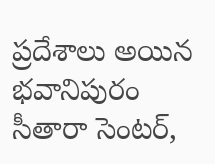ప్రదేశాలు అయిన భవానిపురం సీతారా సెంటర్,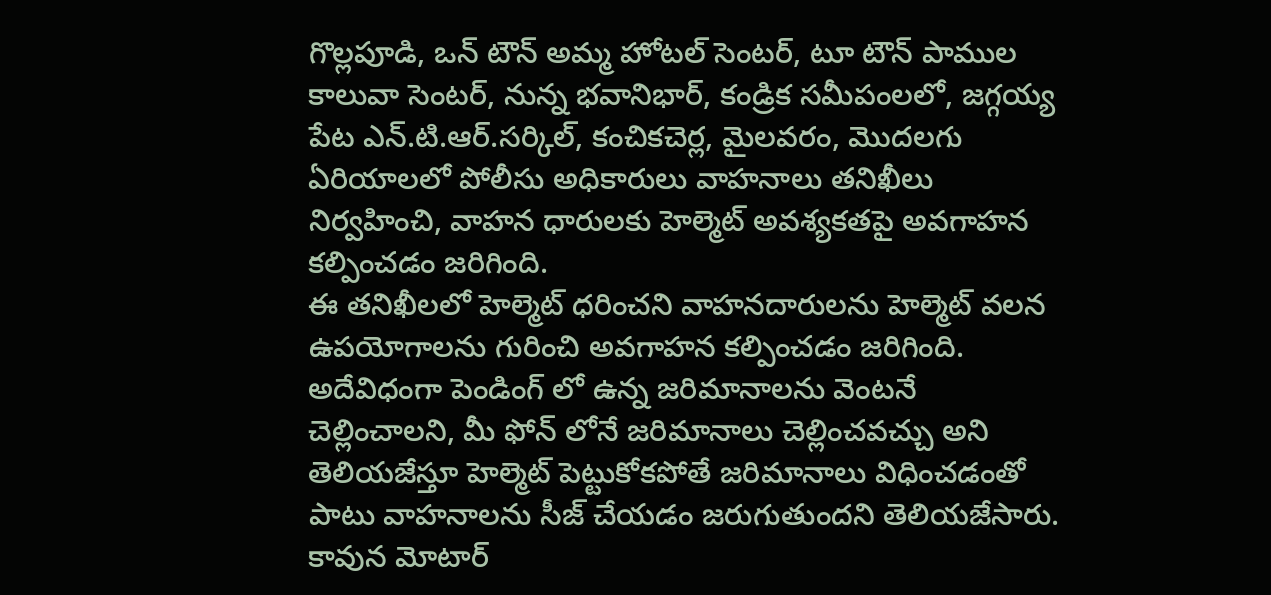గొల్లపూడి, ఒన్ టౌన్ అమ్మ హోటల్ సెంటర్, టూ టౌన్ పాముల కాలువా సెంటర్, నున్న భవానిభార్, కండ్రిక సమీపంలలో, జగ్గయ్య పేట ఎన్.టి.ఆర్.సర్కిల్, కంచికచెర్ల, మైలవరం, మొదలగు ఏరియాలలో పోలీసు అధికారులు వాహనాలు తనిఖీలు నిర్వహించి, వాహన ధారులకు హెల్మెట్ అవశ్యకతపై అవగాహన కల్పించడం జరిగింది.
ఈ తనిఖీలలో హెల్మెట్ ధరించని వాహనదారులను హెల్మెట్ వలన ఉపయోగాలను గురించి అవగాహన కల్పించడం జరిగింది. అదేవిధంగా పెండింగ్ లో ఉన్న జరిమానాలను వెంటనే చెల్లించాలని, మీ ఫోన్ లోనే జరిమానాలు చెల్లించవచ్చు అని తెలియజేస్తూ హెల్మెట్ పెట్టుకోకపోతే జరిమానాలు విధించడంతో పాటు వాహనాలను సీజ్ చేయడం జరుగుతుందని తెలియజేసారు.
కావున మోటార్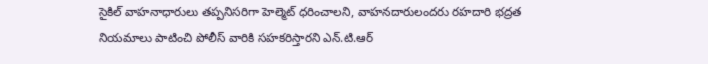సైకిల్ వాహనాధారులు తప్పనిసరిగా హెల్మెట్ ధరించాలని, వాహనదారులందరు రహదారి భద్రత నియమాలు పాటించి పోలీస్ వారికి సహకరిస్తారని ఎన్.టి.ఆర్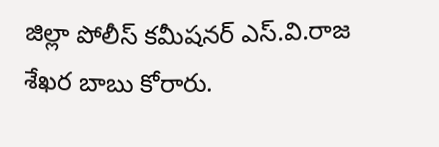జిల్లా పోలీస్ కమీషనర్ ఎస్.వి.రాజ శేఖర బాబు కోరారు.